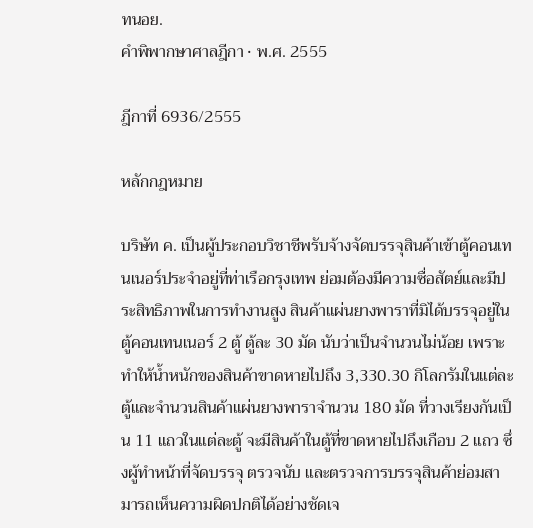ทนอย.
คำพิพากษาศาลฎีกา · พ.ศ. 2555

ฎีกาที่ 6936/2555

หลักกฎหมาย

บริษัท ค. เป็นผู้ประกอบวิชาชีพรับจ้างจัดบรรจุสินค้าเข้าตู้คอนเทนเนอร์ประจำอยู่ที่ท่าเรือกรุงเทพ ย่อมต้องมีความซื่อสัตย์และมีประสิทธิภาพในการทำงานสูง สินค้าแผ่นยางพาราที่มิได้บรรจุอยู่ในตู้คอนเทนเนอร์ 2 ตู้ ตู้ละ 30 มัด นับว่าเป็นจำนวนไม่น้อย เพราะทำให้น้ำหนักของสินค้าขาดหายไปถึง 3,330.30 กิโลกรัมในแต่ละตู้และจำนวนสินค้าแผ่นยางพาราจำนวน 180 มัด ที่วางเรียงกันเป็น 11 แถวในแต่ละตู้ จะมีสินค้าในตู้ที่ขาดหายไปถึงเกือบ 2 แถว ซึ่งผู้ทำหน้าที่จัดบรรจุ ตรวจนับ และตรวจการบรรจุสินค้าย่อมสามารถเห็นความผิดปกติได้อย่างชัดเจ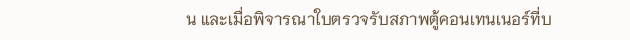น และเมื่อพิจารณาใบตรวจรับสภาพตู้คอนเทนเนอร์ที่บ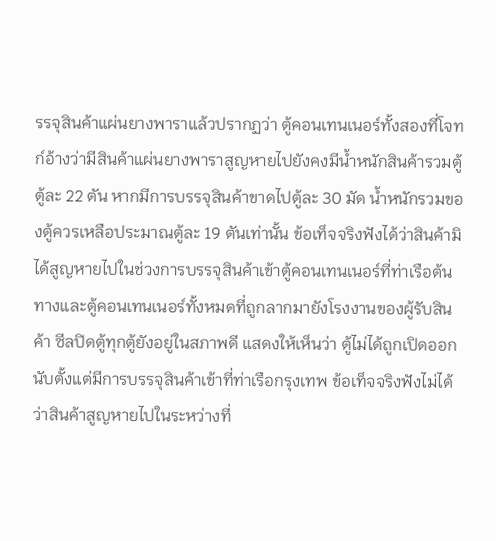รรจุสินค้าแผ่นยางพาราแล้วปรากฏว่า ตู้คอนเทนเนอร์ทั้งสองที่โจทก์อ้างว่ามีสินค้าแผ่นยางพาราสูญหายไปยังคงมีน้ำหนักสินค้ารวมตู้ตู้ละ 22 ตัน หากมีการบรรจุสินค้าขาดไปตู้ละ 30 มัด น้ำหนักรวมของตู้ควรเหลือประมาณตู้ละ 19 ตันเท่านั้น ข้อเท็จจริงฟังได้ว่าสินค้ามิได้สูญหายไปในช่วงการบรรจุสินค้าเข้าตู้คอนเทนเนอร์ที่ท่าเรือต้นทางและตู้คอนเทนเนอร์ทั้งหมดที่ถูกลากมายังโรงงานของผู้รับสินค้า ซีลปิดตู้ทุกตู้ยังอยู่ในสภาพดี แสดงให้เห็นว่า ตู้ไม่ได้ถูกเปิดออกนับตั้งแต่มีการบรรจุสินค้าเข้าที่ท่าเรือกรุงเทพ ข้อเท็จจริงฟังไม่ได้ว่าสินค้าสูญหายไปในระหว่างที่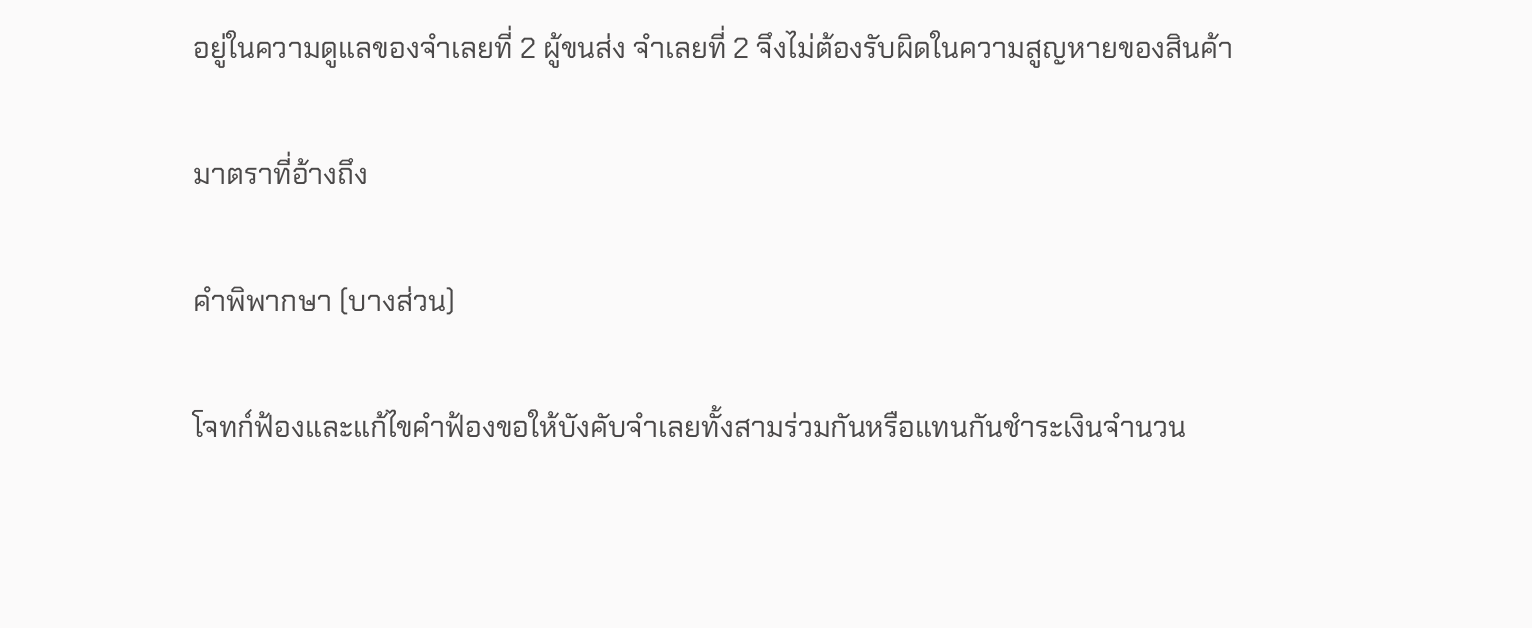อยู่ในความดูแลของจำเลยที่ 2 ผู้ขนส่ง จำเลยที่ 2 จึงไม่ต้องรับผิดในความสูญหายของสินค้า

มาตราที่อ้างถึง

คำพิพากษา (บางส่วน)

โจทก์ฟ้องและแก้ไขคำฟ้องขอให้บังคับจำเลยทั้งสามร่วมกันหรือแทนกันชำระเงินจำนวน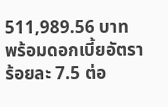511,989.56 บาท พร้อมดอกเบี้ยอัตราร้อยละ 7.5 ต่อ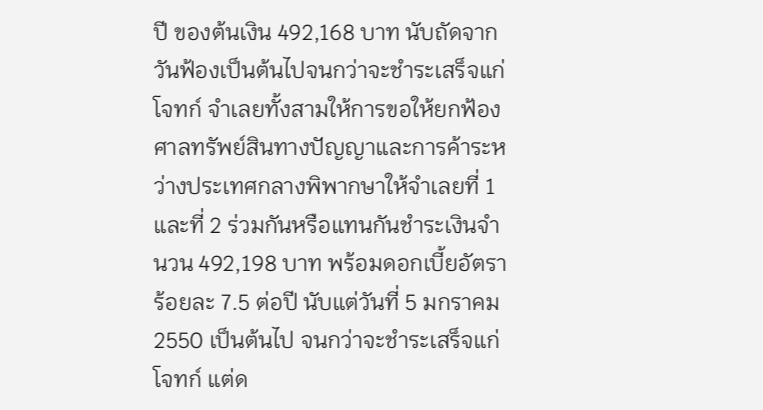ปี ของต้นเงิน 492,168 บาท นับถัดจากวันฟ้องเป็นต้นไปจนกว่าจะชำระเสร็จแก่โจทก์ จำเลยทั้งสามให้การขอให้ยกฟ้อง ศาลทรัพย์สินทางปัญญาและการค้าระหว่างประเทศกลางพิพากษาให้จำเลยที่ 1 และที่ 2 ร่วมกันหรือแทนกันชำระเงินจำนวน 492,198 บาท พร้อมดอกเบี้ยอัตราร้อยละ 7.5 ต่อปี นับแต่วันที่ 5 มกราคม 2550 เป็นต้นไป จนกว่าจะชำระเสร็จแก่โจทก์ แต่ด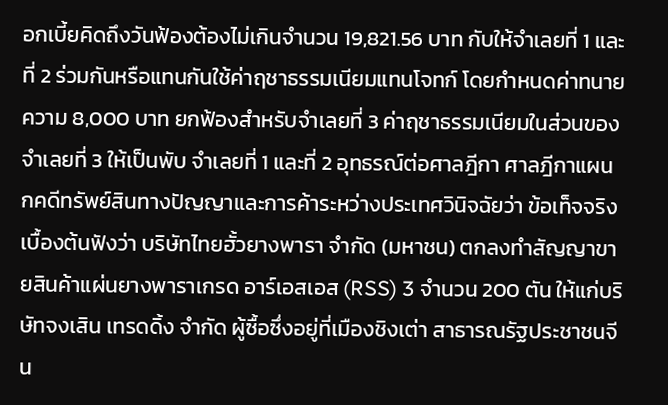อกเบี้ยคิดถึงวันฟ้องต้องไม่เกินจำนวน 19,821.56 บาท กับให้จำเลยที่ 1 และที่ 2 ร่วมกันหรือแทนกันใช้ค่าฤชาธรรมเนียมแทนโจทก์ โดยกำหนดค่าทนายความ 8,000 บาท ยกฟ้องสำหรับจำเลยที่ 3 ค่าฤชาธรรมเนียมในส่วนของจำเลยที่ 3 ให้เป็นพับ จำเลยที่ 1 และที่ 2 อุทธรณ์ต่อศาลฎีกา ศาลฎีกาแผนกคดีทรัพย์สินทางปัญญาและการค้าระหว่างประเทศวินิจฉัยว่า ข้อเท็จจริงเบื้องต้นฟังว่า บริษัทไทยฮั้วยางพารา จำกัด (มหาชน) ตกลงทำสัญญาขายสินค้าแผ่นยางพาราเกรด อาร์เอสเอส (RSS) 3 จำนวน 200 ตัน ให้แก่บริษัทจงเสิน เทรดดิ้ง จำกัด ผู้ซื้อซึ่งอยู่ที่เมืองชิงเต่า สาธารณรัฐประชาชนจีน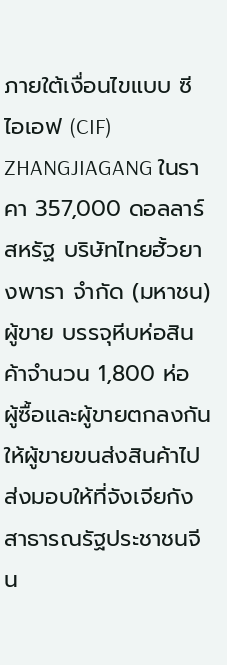ภายใต้เงื่อนไขแบบ ซีไอเอฟ (CIF) ZHANGJIAGANG ในราคา 357,000 ดอลลาร์สหรัฐ บริษัทไทยฮั้วยางพารา จำกัด (มหาชน) ผู้ขาย บรรจุหีบห่อสินค้าจำนวน 1,800 ห่อ ผู้ซื้อและผู้ขายตกลงกันให้ผู้ขายขนส่งสินค้าไปส่งมอบให้ที่จังเจียกัง สาธารณรัฐประชาชนจีน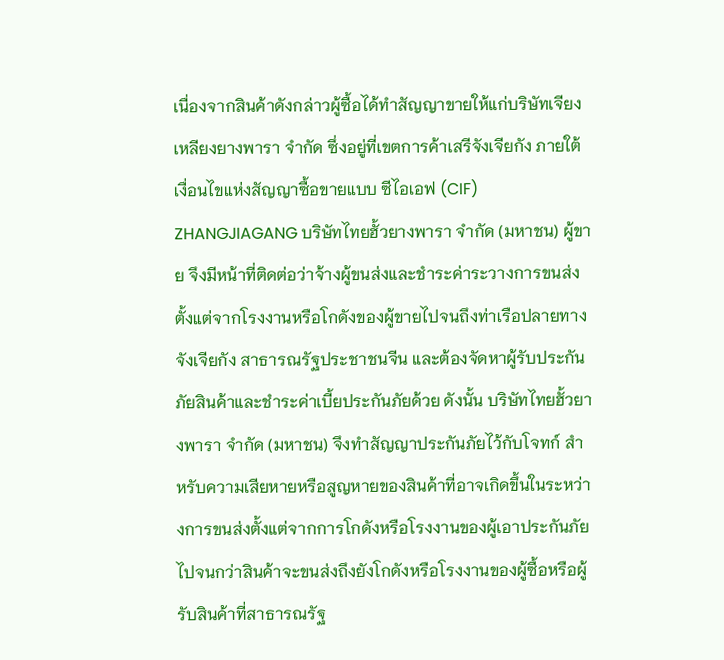เนื่องจากสินค้าดังกล่าวผู้ซื้อได้ทำสัญญาขายให้แก่บริษัทเจียงเหลียงยางพารา จำกัด ซึ่งอยู่ที่เขตการค้าเสรีจังเจียกัง ภายใต้เงื่อนไขแห่งสัญญาซื้อขายแบบ ซีไอเอฟ (CIF) ZHANGJIAGANG บริษัทไทยฮั้วยางพารา จำกัด (มหาชน) ผู้ขาย จึงมีหน้าที่ติดต่อว่าจ้างผู้ขนส่งและชำระค่าระวางการขนส่งตั้งแต่จากโรงงานหรือโกดังของผู้ขายไปจนถึงท่าเรือปลายทางจังเจียกัง สาธารณรัฐประชาชนจีน และต้องจัดหาผู้รับประกันภัยสินค้าและชำระค่าเบี้ยประกันภัยด้วย ดังนั้น บริษัทไทยฮั้วยางพารา จำกัด (มหาชน) จึงทำสัญญาประกันภัยไว้กับโจทก์ สำหรับความเสียหายหรือสูญหายของสินค้าที่อาจเกิดขึ้นในระหว่างการขนส่งตั้งแต่จากการโกดังหรือโรงงานของผู้เอาประกันภัยไปจนกว่าสินค้าจะขนส่งถึงยังโกดังหรือโรงงานของผู้ซื้อหรือผู้รับสินค้าที่สาธารณรัฐ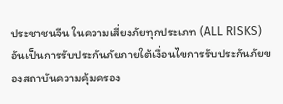ประชาชนจีน ในความเสี่ยงภัยทุกประเภท (ALL RISKS) อันเป็นการรับประกันภัยภายใต้เงื่อนไขการรับประกันภัยของสถาบันความคุ้มครอง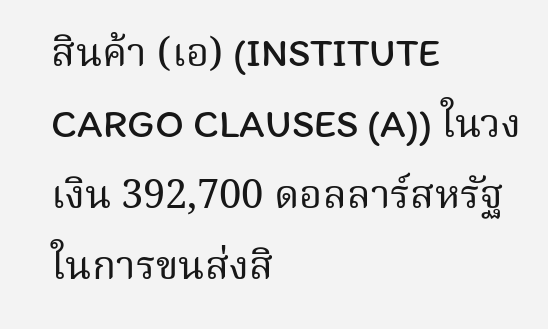สินค้า (เอ) (INSTITUTE CARGO CLAUSES (A)) ในวงเงิน 392,700 ดอลลาร์สหรัฐ ในการขนส่งสิ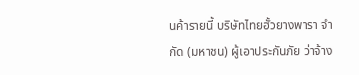นค้ารายนี้ บริษัทไทยฮั้วยางพารา จำกัด (มหาชน) ผู้เอาประกันภัย ว่าจ้าง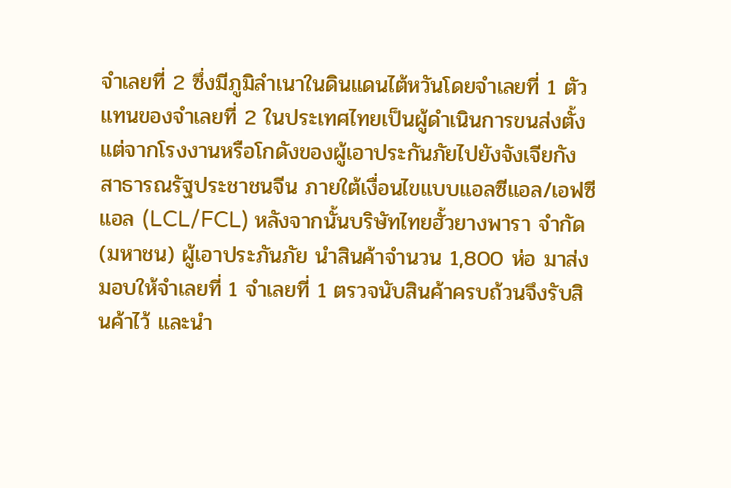จำเลยที่ 2 ซึ่งมีภูมิลำเนาในดินแดนไต้หวันโดยจำเลยที่ 1 ตัวแทนของจำเลยที่ 2 ในประเทศไทยเป็นผู้ดำเนินการขนส่งตั้งแต่จากโรงงานหรือโกดังของผู้เอาประกันภัยไปยังจังเจียกัง สาธารณรัฐประชาชนจีน ภายใต้เงื่อนไขแบบแอลซีแอล/เอฟซีแอล (LCL/FCL) หลังจากนั้นบริษัทไทยฮั้วยางพารา จำกัด (มหาชน) ผู้เอาประภันภัย นำสินค้าจำนวน 1,800 ห่อ มาส่งมอบให้จำเลยที่ 1 จำเลยที่ 1 ตรวจนับสินค้าครบถ้วนจึงรับสินค้าไว้ และนำ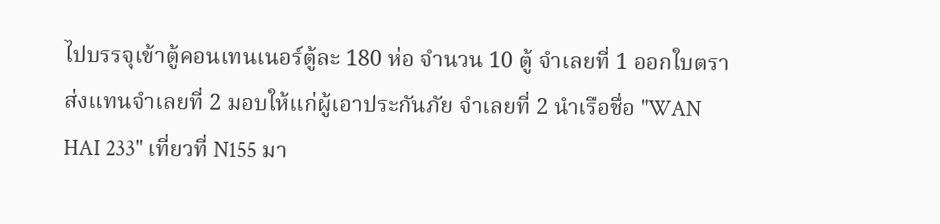ไปบรรจุเข้าตู้คอนเทนเนอร์ตู้ละ 180 ห่อ จำนวน 10 ตู้ จำเลยที่ 1 ออกใบตราส่งแทนจำเลยที่ 2 มอบให้แก่ผู้เอาประกันภัย จำเลยที่ 2 นำเรือชื่อ "WAN HAI 233" เที่ยวที่ N155 มา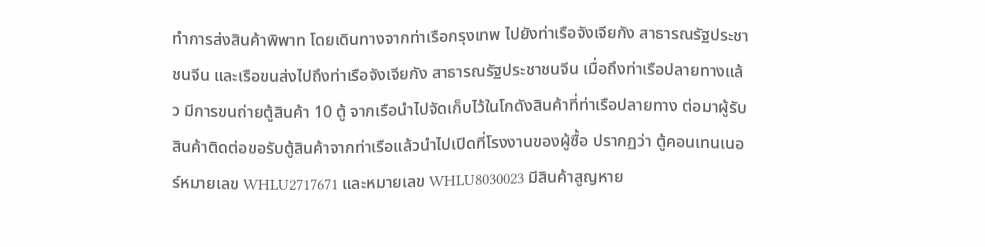ทำการส่งสินค้าพิพาท โดยเดินทางจากท่าเรือกรุงเทพ ไปยังท่าเรือจังเจียกัง สาธารณรัฐประชาชนจีน และเรือขนส่งไปถึงท่าเรือจังเจียกัง สาธารณรัฐประชาชนจีน เมื่อถึงท่าเรือปลายทางแล้ว มีการขนถ่ายตู้สินค้า 10 ตู้ จากเรือนำไปจัดเก็บไว้ในโกดังสินค้าที่ท่าเรือปลายทาง ต่อมาผู้รับสินค้าติดต่อขอรับตู้สินค้าจากท่าเรือแล้วนำไปเปิดที่โรงงานของผู้ซื้อ ปรากฏว่า ตู้คอนเทนเนอร์หมายเลข WHLU2717671 และหมายเลข WHLU8030023 มีสินค้าสูญหาย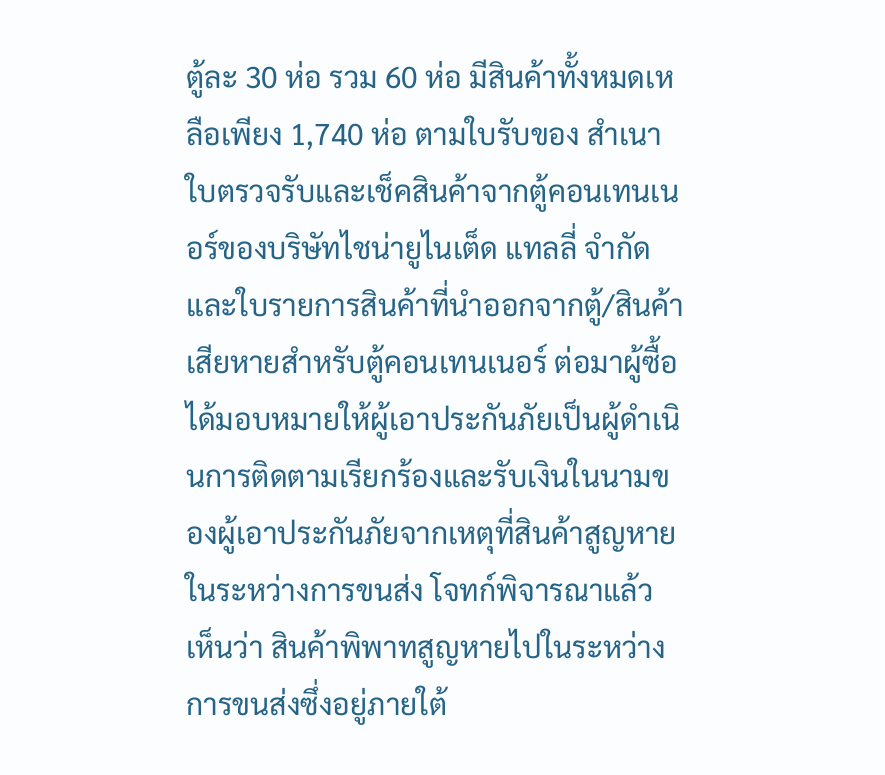ตู้ละ 30 ห่อ รวม 60 ห่อ มีสินค้าทั้งหมดเหลือเพียง 1,740 ห่อ ตามใบรับของ สำเนาใบตรวจรับและเช็คสินค้าจากตู้คอนเทนเนอร์ของบริษัทไชน่ายูไนเต็ด แทลลี่ จำกัด และใบรายการสินค้าที่นำออกจากตู้/สินค้าเสียหายสำหรับตู้คอนเทนเนอร์ ต่อมาผู้ซื้อได้มอบหมายให้ผู้เอาประกันภัยเป็นผู้ดำเนินการติดตามเรียกร้องและรับเงินในนามของผู้เอาประกันภัยจากเหตุที่สินค้าสูญหายในระหว่างการขนส่ง โจทก์พิจารณาแล้ว เห็นว่า สินค้าพิพาทสูญหายไปในระหว่างการขนส่งซึ่งอยู่ภายใต้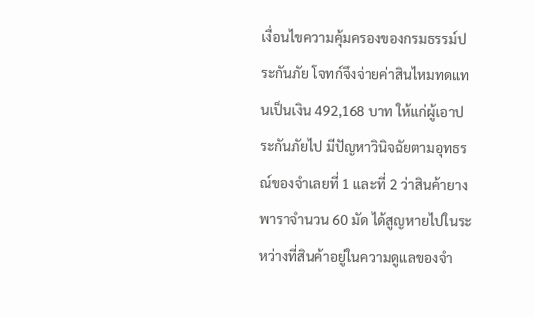เงื่อนไขความคุ้มครองของกรมธรรม์ประกันภัย โจทก์จึงจ่ายค่าสินไหมทดแทนเป็นเงิน 492,168 บาท ให้แก่ผู้เอาประกันภัยไป มีปัญหาวินิจฉัยตามอุทธรณ์ของจำเลยที่ 1 และที่ 2 ว่าสินค้ายางพาราจำนวน 60 มัด ได้สูญหายไปในระหว่างที่สินค้าอยู่ในความดูแลของจำ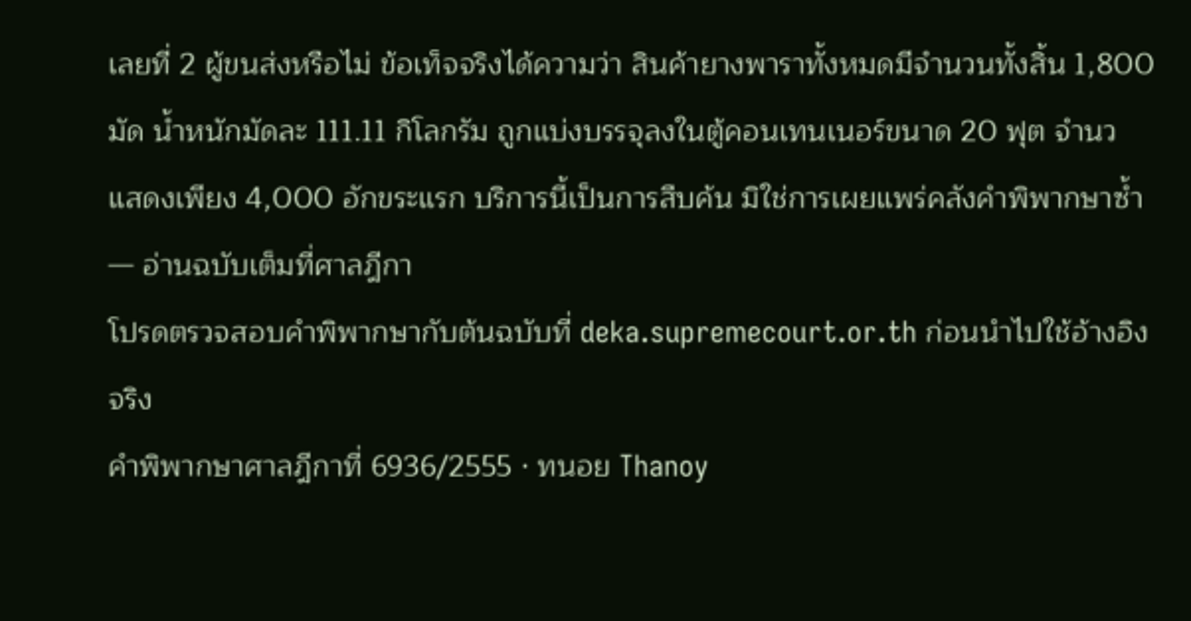เลยที่ 2 ผู้ขนส่งหรือไม่ ข้อเท็จจริงได้ความว่า สินค้ายางพาราทั้งหมดมีจำนวนทั้งสิ้น 1,800 มัด น้ำหนักมัดละ 111.11 กิโลกรัม ถูกแบ่งบรรจุลงในตู้คอนเทนเนอร์ขนาด 20 ฟุต จำนว
แสดงเพียง 4,000 อักขระแรก บริการนี้เป็นการสืบค้น มิใช่การเผยแพร่คลังคำพิพากษาซ้ำ — อ่านฉบับเต็มที่ศาลฎีกา
โปรดตรวจสอบคำพิพากษากับต้นฉบับที่ deka.supremecourt.or.th ก่อนนำไปใช้อ้างอิงจริง
คำพิพากษาศาลฎีกาที่ 6936/2555 · ทนอย Thanoy